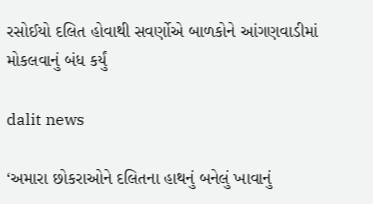રસોઈયો દલિત હોવાથી સવર્ણોએ બાળકોને આંગણવાડીમાં મોકલવાનું બંધ કર્યું

dalit news

‘અમારા છોકરાઓને દલિતના હાથનું બનેલું ખાવાનું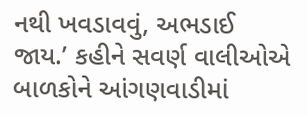નથી ખવડાવવું, અભડાઈ જાય.’ કહીને સવર્ણ વાલીઓએ બાળકોને આંગણવાડીમાં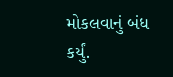મોકલવાનું બંધ કર્યું.